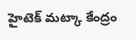హైటెక్ మట్కా కేంద్రం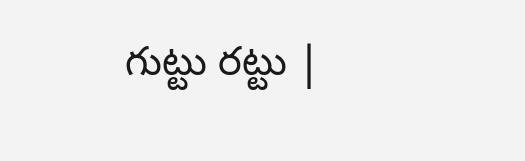గుట్టు రట్టు |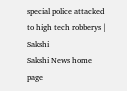special police attacked to high tech robberys | Sakshi
Sakshi News home page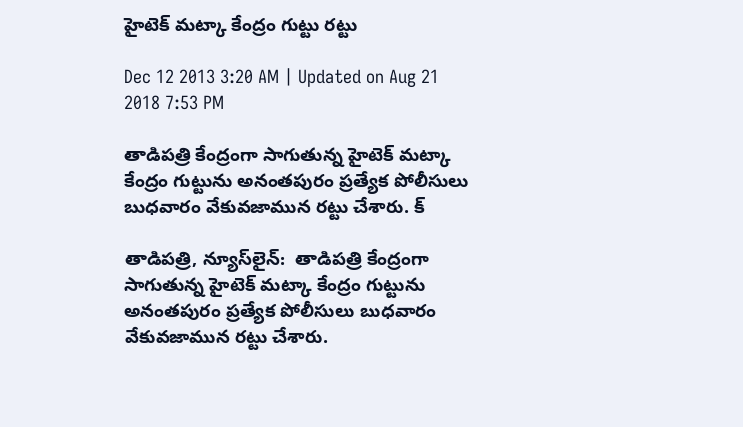హైటెక్ మట్కా కేంద్రం గుట్టు రట్టు

Dec 12 2013 3:20 AM | Updated on Aug 21 2018 7:53 PM

తాడిపత్రి కేంద్రంగా సాగుతున్న హైటెక్ మట్కా కేంద్రం గుట్టును అనంతపురం ప్రత్యేక పోలీసులు బుధవారం వేకువజామున రట్టు చేశారు. క్

తాడిపత్రి, న్యూస్‌లైన్:  తాడిపత్రి కేంద్రంగా సాగుతున్న హైటెక్ మట్కా కేంద్రం గుట్టును అనంతపురం ప్రత్యేక పోలీసులు బుధవారం వేకువజామున రట్టు చేశారు.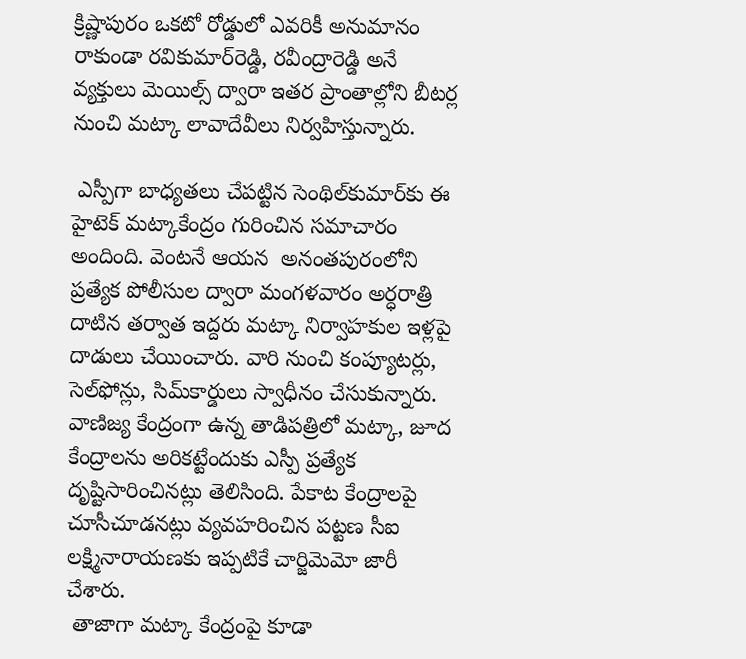క్రిష్ణాపురం ఒకటో రోడ్డులో ఎవరికీ అనుమానం రాకుండా రవికుమార్‌రెడ్డి, రవీంద్రారెడ్డి అనే వ్యక్తులు మెయిల్స్ ద్వారా ఇతర ప్రాంతాల్లోని బీటర్ల నుంచి మట్కా లావాదేవీలు నిర్వహిస్తున్నారు.

 ఎస్పీగా బాధ్యతలు చేపట్టిన సెంథిల్‌కుమార్‌కు ఈ హైటెక్ మట్కాకేంద్రం గురించిన సమాచారం అందింది. వెంటనే ఆయన  అనంతపురంలోని ప్రత్యేక పోలీసుల ద్వారా మంగళవారం అర్ధరాత్రి దాటిన తర్వాత ఇద్దరు మట్కా నిర్వాహకుల ఇళ్లపై దాడులు చేయించారు. వారి నుంచి కంప్యూటర్లు, సెల్‌ఫోన్లు, సిమ్‌కార్డులు స్వాధీనం చేసుకున్నారు. వాణిజ్య కేంద్రంగా ఉన్న తాడిపత్రిలో మట్కా, జూద కేంద్రాలను అరికట్టేందుకు ఎస్పీ ప్రత్యేక దృష్టిసారించినట్లు తెలిసింది. పేకాట కేంద్రాలపై చూసీచూడనట్లు వ్యవహరించిన పట్టణ సీఐ లక్ష్మినారాయణకు ఇప్పటికే చార్జిమెమో జారీ చేశారు.
 తాజాగా మట్కా కేంద్రంపై కూడా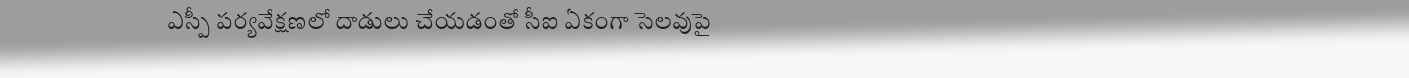ఎస్పీ పర్యవేక్షణలో దాడులు చేయడంతో సీఐ ఏకంగా సెలవుపై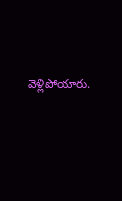వెళ్లిపోయారు.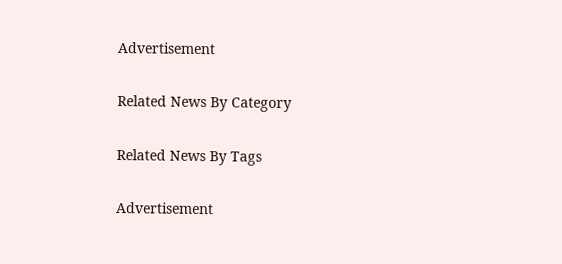Advertisement

Related News By Category

Related News By Tags

Advertisement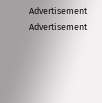Advertisement
Advertisement